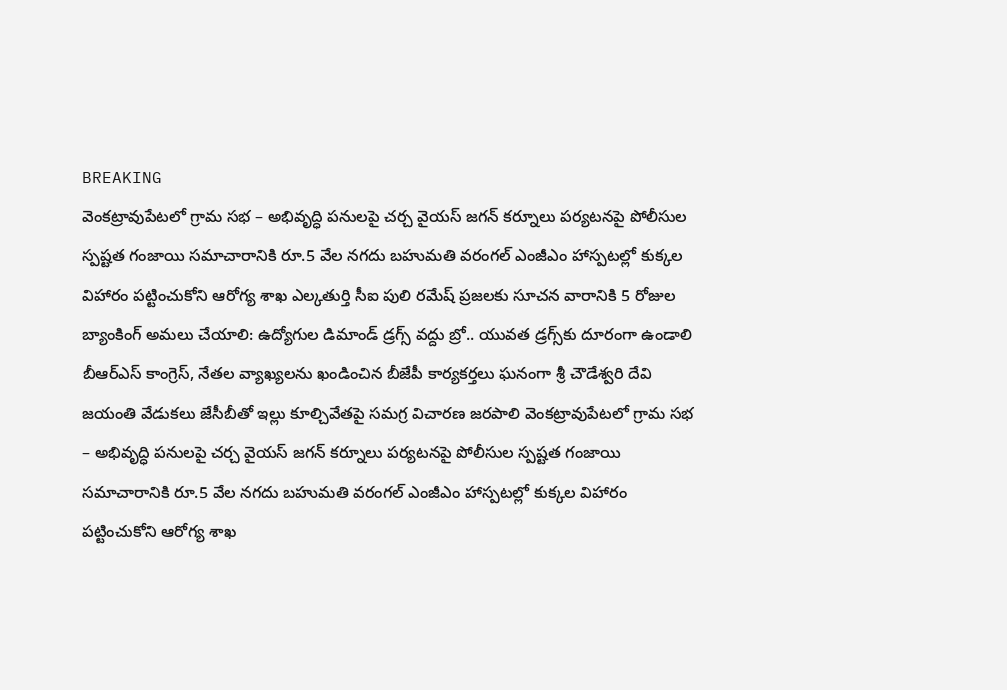BREAKING
వెంకట్రావుపేటలో గ్రామ సభ – అభివృద్ధి పనులపై చర్చ వైయస్ జగన్ కర్నూలు పర్యటనపై పోలీసుల స్పష్టత గంజాయి సమాచారానికి రూ.5 వేల నగదు బహుమతి వరంగల్ ఎంజీఎం హాస్పటల్లో కుక్కల విహారం పట్టించుకోని ఆరోగ్య శాఖ ఎల్కతుర్తి సీఐ పులి రమేష్ ప్రజలకు సూచన వారానికి 5 రోజుల బ్యాంకింగ్ అమలు చేయాలి: ఉద్యోగుల డిమాండ్ డ్రగ్స్ వద్దు బ్రో.. యువత డ్రగ్స్‌కు దూరంగా ఉండాలి బీఆర్ఎస్ కాంగ్రెస్, నేతల వ్యాఖ్యలను ఖండించిన బీజేపీ కార్యకర్తలు ఘనంగా శ్రీ చౌడేశ్వరి దేవి జయంతి వేడుకలు జేసీబీతో ఇల్లు కూల్చివేతపై సమగ్ర విచారణ జరపాలి వెంకట్రావుపేటలో గ్రామ సభ – అభివృద్ధి పనులపై చర్చ వైయస్ జగన్ కర్నూలు పర్యటనపై పోలీసుల స్పష్టత గంజాయి సమాచారానికి రూ.5 వేల నగదు బహుమతి వరంగల్ ఎంజీఎం హాస్పటల్లో కుక్కల విహారం పట్టించుకోని ఆరోగ్య శాఖ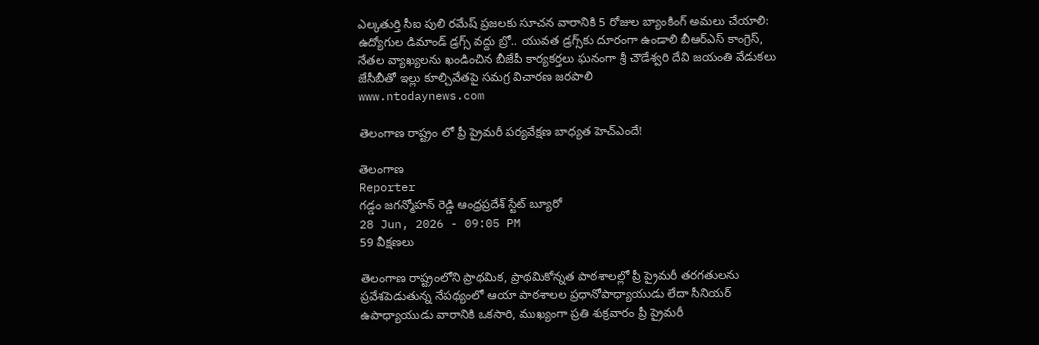ఎల్కతుర్తి సీఐ పులి రమేష్ ప్రజలకు సూచన వారానికి 5 రోజుల బ్యాంకింగ్ అమలు చేయాలి: ఉద్యోగుల డిమాండ్ డ్రగ్స్ వద్దు బ్రో.. యువత డ్రగ్స్‌కు దూరంగా ఉండాలి బీఆర్ఎస్ కాంగ్రెస్, నేతల వ్యాఖ్యలను ఖండించిన బీజేపీ కార్యకర్తలు ఘనంగా శ్రీ చౌడేశ్వరి దేవి జయంతి వేడుకలు జేసీబీతో ఇల్లు కూల్చివేతపై సమగ్ర విచారణ జరపాలి
www.ntodaynews.com

తెలంగాణ రాష్ట్రం లో ప్రీ ప్రైమరీ పర్యవేక్షణ బాధ్యత హెచ్‌ఎందే!

తెలంగాణ
Reporter
గడ్డం జగన్మోహన్ రెడ్డి ఆంధ్రప్రదేశ్ స్టేట్ బ్యూరో
28 Jun, 2026 - 09:05 PM
59 వీక్షణలు

తెలంగాణ రాష్ట్రంలోని ప్రాథమిక, ప్రాథమికోన్నత పాఠశాలల్లో ప్రీ ప్రైమరీ తరగతులను ప్రవేశపెడుతున్న నేపథ్యంలో ఆయా పాఠశాలల ప్రధానోపాధ్యాయుడు లేదా సీనియర్‌ ఉపాధ్యాయుడు వారానికి ఒకసారి, ముఖ్యంగా ప్రతి శుక్రవారం ప్రీ ప్రైమరీ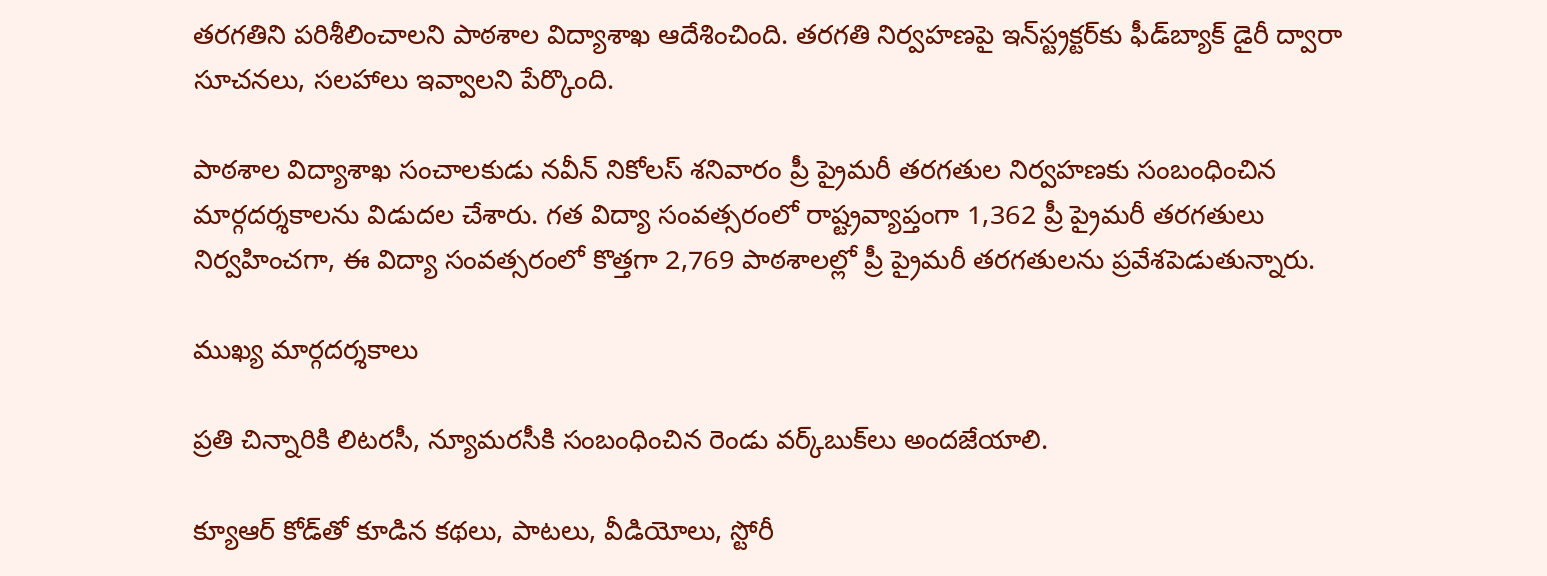తరగతిని పరిశీలించాలని పాఠశాల విద్యాశాఖ ఆదేశించింది. తరగతి నిర్వహణపై ఇన్‌స్ట్రక్టర్‌కు ఫీడ్‌బ్యాక్‌ డైరీ ద్వారా సూచనలు, సలహాలు ఇవ్వాలని పేర్కొంది.

పాఠశాల విద్యాశాఖ సంచాలకుడు నవీన్ నికోలస్ శనివారం ప్రీ ప్రైమరీ తరగతుల నిర్వహణకు సంబంధించిన మార్గదర్శకాలను విడుదల చేశారు. గత విద్యా సంవత్సరంలో రాష్ట్రవ్యాప్తంగా 1,362 ప్రీ ప్రైమరీ తరగతులు నిర్వహించగా, ఈ విద్యా సంవత్సరంలో కొత్తగా 2,769 పాఠశాలల్లో ప్రీ ప్రైమరీ తరగతులను ప్రవేశపెడుతున్నారు.

ముఖ్య మార్గదర్శకాలు

ప్రతి చిన్నారికి లిటరసీ, న్యూమరసీకి సంబంధించిన రెండు వర్క్‌బుక్‌లు అందజేయాలి.

క్యూఆర్‌ కోడ్‌తో కూడిన కథలు, పాటలు, వీడియోలు, స్టోరీ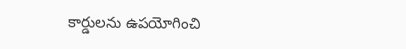కార్డులను ఉపయోగించి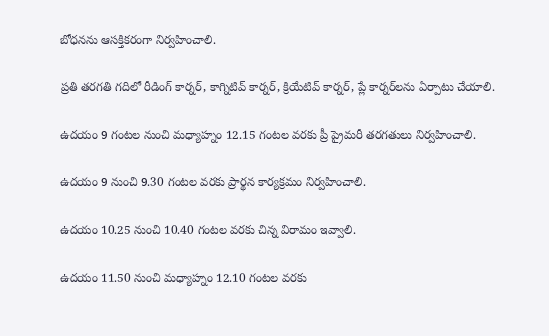బోధనను ఆసక్తికరంగా నిర్వహించాలి.

ప్రతి తరగతి గదిలో రీడింగ్ కార్నర్, కాగ్నిటివ్ కార్నర్, క్రియేటివ్ కార్నర్, ప్లే కార్నర్‌లను ఏర్పాటు చేయాలి.

ఉదయం 9 గంటల నుంచి మధ్యాహ్నం 12.15 గంటల వరకు ప్రీ ప్రైమరీ తరగతులు నిర్వహించాలి.

ఉదయం 9 నుంచి 9.30 గంటల వరకు ప్రార్థన కార్యక్రమం నిర్వహించాలి.

ఉదయం 10.25 నుంచి 10.40 గంటల వరకు చిన్న విరామం ఇవ్వాలి.

ఉదయం 11.50 నుంచి మధ్యాహ్నం 12.10 గంటల వరకు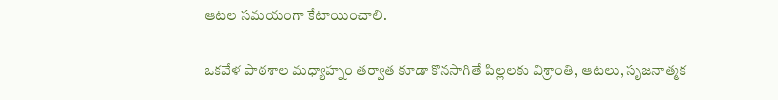ఆటల సమయంగా కేటాయించాలి.

ఒకవేళ పాఠశాల మధ్యాహ్నం తర్వాత కూడా కొనసాగితే పిల్లలకు విశ్రాంతి, ఆటలు, సృజనాత్మక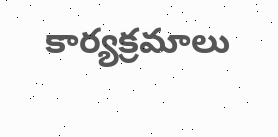కార్యక్రమాలు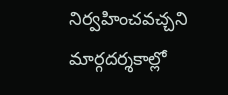నిర్వహించవచ్చని మార్గదర్శకాల్లో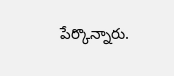పేర్కొన్నారు.